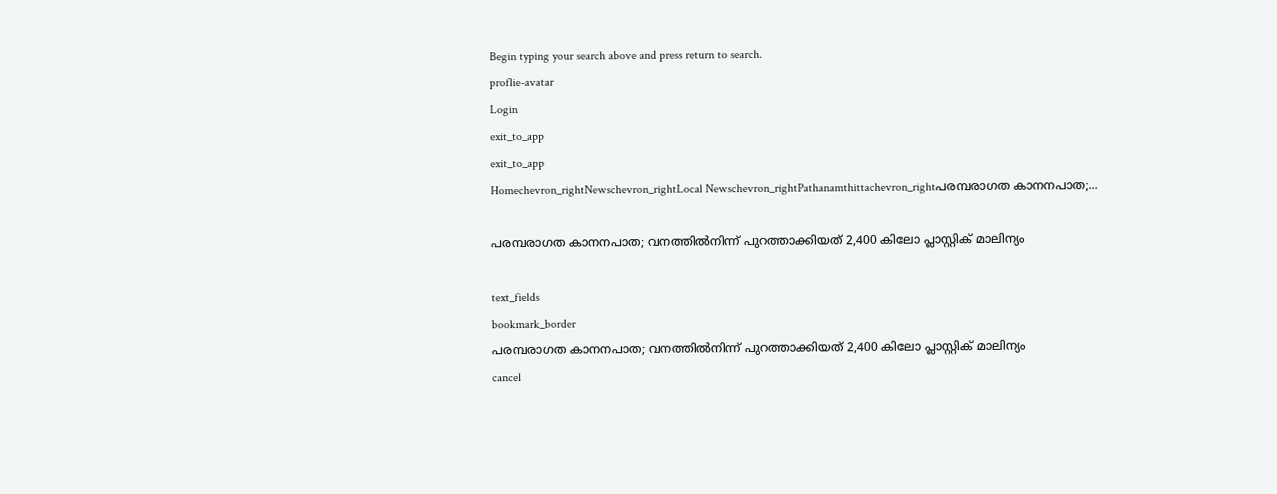Begin typing your search above and press return to search.
proflie-avatar
Login
exit_to_app
exit_to_app
Homechevron_rightNewschevron_rightLocal Newschevron_rightPathanamthittachevron_rightപരമ്പരാഗത കാനനപാത;...

പരമ്പരാഗത കാനനപാത; വനത്തിൽനിന്ന് പുറത്താക്കിയത് 2,400 കിലോ പ്ലാസ്റ്റിക് മാലിന്യം

text_fields
bookmark_border
പരമ്പരാഗത കാനനപാത; വനത്തിൽനിന്ന് പുറത്താക്കിയത് 2,400 കിലോ പ്ലാസ്റ്റിക് മാലിന്യം
cancel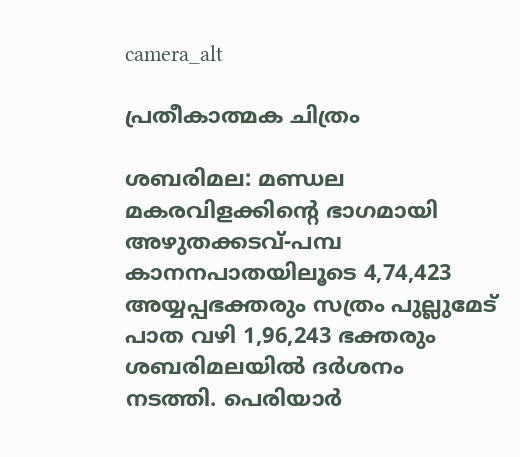camera_alt

പ്രതീകാത്മക ചിത്രം

ശബരിമല: മണ്ഡല മകരവിളക്കിന്റെ ഭാഗമായി അഴുതക്കടവ്-പമ്പ കാനനപാതയിലൂടെ 4,74,423 അയ്യപ്പഭക്തരും സത്രം പുല്ലുമേട് പാത വഴി 1,96,243 ഭക്തരും ശബരിമലയില്‍ ദര്‍ശനം നടത്തി. പെരിയാര്‍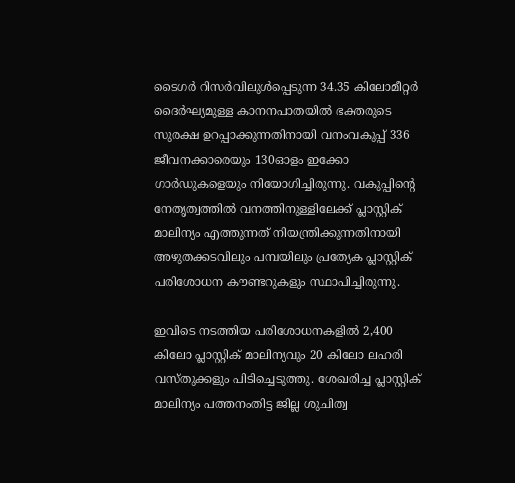ടൈഗര്‍ റിസര്‍വിലുള്‍പ്പെടുന്ന 34.35 കിലോമീറ്റര്‍ ദൈര്‍ഘ്യമുള്ള കാനനപാതയില്‍ ഭക്തരുടെ സുരക്ഷ ഉറപ്പാക്കുന്നതിനായി വനംവകുപ്പ് 336 ജീവനക്കാരെയും 130ഓളം ഇക്കോ ഗാര്‍ഡുകളെയും നിയോഗിച്ചിരുന്നു. വകുപ്പിന്‍റെ നേതൃത്വത്തിൽ വനത്തിനുള്ളിലേക്ക് പ്ലാസ്റ്റിക് മാലിന്യം എത്തുന്നത് നിയന്ത്രിക്കുന്നതിനായി അഴുതക്കടവിലും പമ്പയിലും പ്രത്യേക പ്ലാസ്റ്റിക് പരിശോധന കൗണ്ടറുകളും സ്ഥാപിച്ചിരുന്നു.

ഇവിടെ നടത്തിയ പരിശോധനകളിൽ 2,400 കിലോ പ്ലാസ്റ്റിക് മാലിന്യവും 20 കിലോ ലഹരി വസ്തുക്കളും പിടിച്ചെടുത്തു. ശേഖരിച്ച പ്ലാസ്റ്റിക് മാലിന്യം പത്തനംതിട്ട ജില്ല ശുചിത്വ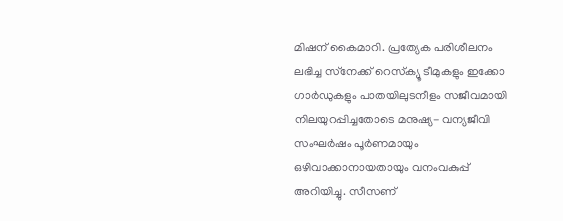മിഷന് കൈമാറി. പ്രത്യേക പരിശീലനം ലഭിച്ച സ്‌നേക്ക് റെസ്‌ക്യൂ ടീമുകളും ഇക്കോ ഗാര്‍ഡുകളും പാതയിലുടനീളം സജീവമായി നിലയുറപ്പിച്ചതോടെ മനുഷ്യ- വന്യജീവി സംഘര്‍ഷം പൂര്‍ണമായും ഒഴിവാക്കാനായതായും വനംവകുപ്പ് അറിയിച്ചു. സീസണ്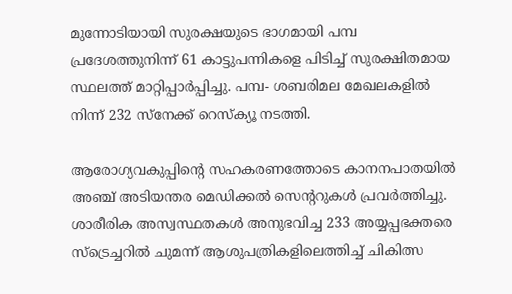മുന്നോടിയായി സുരക്ഷയുടെ ഭാഗമായി പമ്പ പ്രദേശത്തുനിന്ന് 61 കാട്ടുപന്നികളെ പിടിച്ച് സുരക്ഷിതമായ സ്ഥലത്ത് മാറ്റിപ്പാര്‍പ്പിച്ചു. പമ്പ- ശബരിമല മേഖലകളില്‍ നിന്ന് 232 സ്‌നേക്ക് റെസ്‌ക്യൂ നടത്തി.

ആരോഗ്യവകുപ്പിന്റെ സഹകരണത്തോടെ കാനനപാതയില്‍ അഞ്ച് അടിയന്തര മെഡിക്കല്‍ സെന്ററുകള്‍ പ്രവര്‍ത്തിച്ചു. ശാരീരിക അസ്വസ്ഥതകള്‍ അനുഭവിച്ച 233 അയ്യപ്പഭക്തരെ സ്‌ട്രെച്ചറില്‍ ചുമന്ന് ആശുപത്രികളിലെത്തിച്ച് ചികിത്സ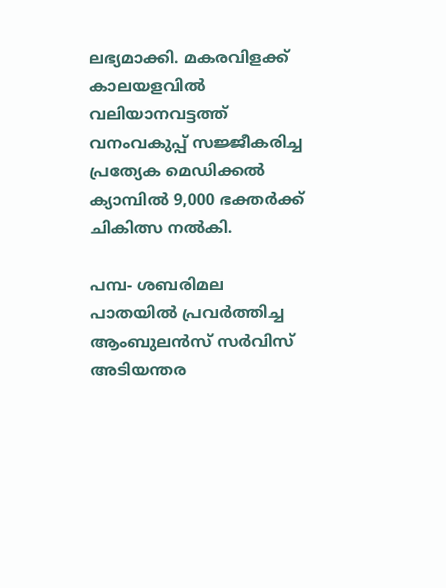ലഭ്യമാക്കി. മകരവിളക്ക് കാലയളവില്‍ വലിയാനവട്ടത്ത് വനംവകുപ്പ് സജ്ജീകരിച്ച പ്രത്യേക മെഡിക്കല്‍ ക്യാമ്പില്‍ 9,000 ഭക്തര്‍ക്ക് ചികിത്സ നല്‍കി.

പമ്പ- ശബരിമല പാതയില്‍ പ്രവര്‍ത്തിച്ച ആംബുലന്‍സ് സര്‍വിസ് അടിയന്തര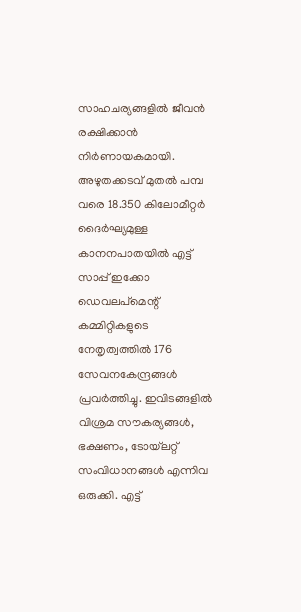സാഹചര്യങ്ങളില്‍ ജീവന്‍ രക്ഷിക്കാന്‍ നിര്‍ണായകമായി. അഴുതക്കടവ് മുതല്‍ പമ്പ വരെ 18.350 കിലോമീറ്റര്‍ ദൈര്‍ഘ്യമുള്ള കാനനപാതയില്‍ എട്ട് സാപ്പ് ഇക്കോ ഡെവലപ്മെന്റ് കമ്മിറ്റികളുടെ നേതൃത്വത്തില്‍ 176 സേവനകേന്ദ്രങ്ങള്‍ പ്രവര്‍ത്തിച്ചു. ഇവിടങ്ങളില്‍ വിശ്രമ സൗകര്യങ്ങള്‍, ഭക്ഷണം, ടോയ്‌ലറ്റ് സംവിധാനങ്ങള്‍ എന്നിവ ഒരുക്കി. എട്ട്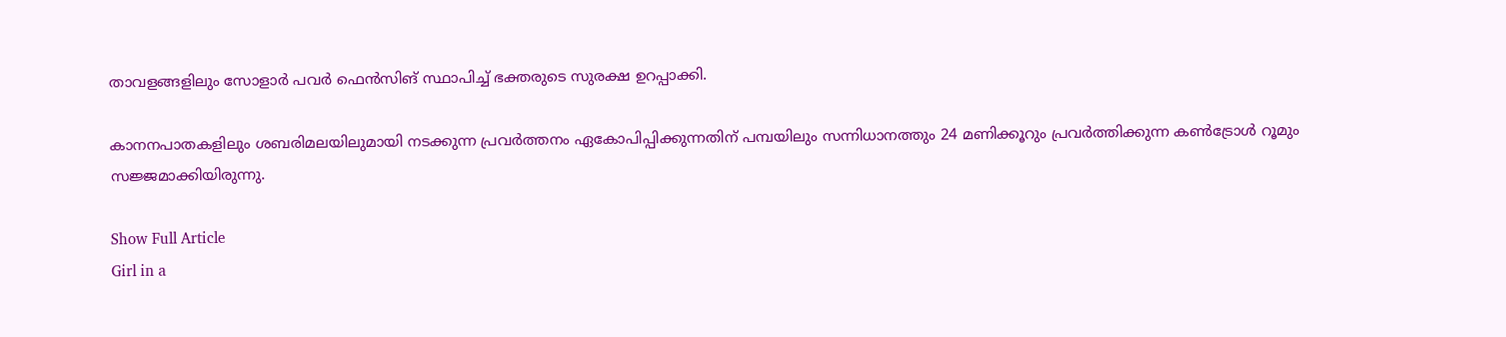താവളങ്ങളിലും സോളാര്‍ പവര്‍ ഫെന്‍സിങ് സ്ഥാപിച്ച് ഭക്തരുടെ സുരക്ഷ ഉറപ്പാക്കി.

കാനനപാതകളിലും ശബരിമലയിലുമായി നടക്കുന്ന പ്രവര്‍ത്തനം ഏകോപിപ്പിക്കുന്നതിന് പമ്പയിലും സന്നിധാനത്തും 24 മണിക്കൂറും പ്രവര്‍ത്തിക്കുന്ന കണ്‍ട്രോള്‍ റൂമും സജ്ജമാക്കിയിരുന്നു.

Show Full Article
Girl in a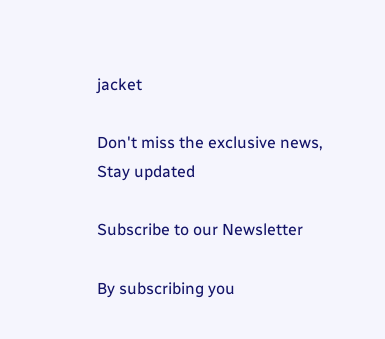jacket

Don't miss the exclusive news, Stay updated

Subscribe to our Newsletter

By subscribing you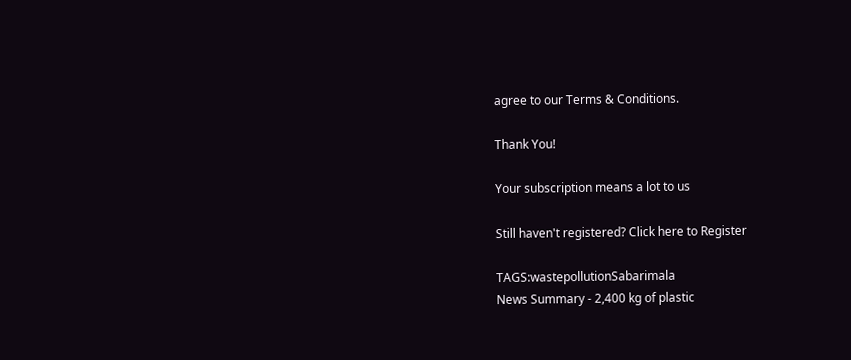agree to our Terms & Conditions.

Thank You!

Your subscription means a lot to us

Still haven't registered? Click here to Register

TAGS:wastepollutionSabarimala
News Summary - 2,400 kg of plastic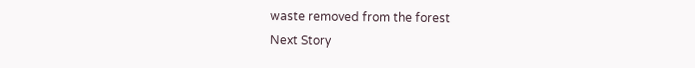waste removed from the forest
Next Story